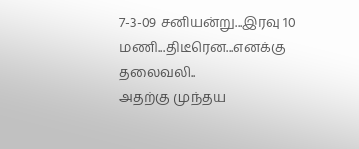7-3-09 சனியன்று...இரவு 10 மணி...திடீரென...எனக்கு தலைவலி..
அதற்கு முந்தய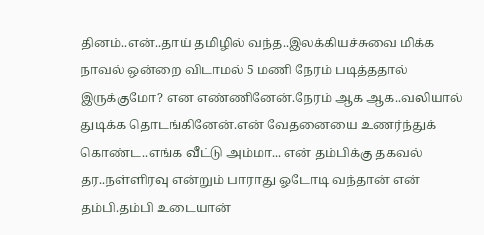தினம்..என்..தாய் தமிழில் வந்த..இலக்கியச்சுவை மிக்க நாவல் ஒன்றை விடாமல் 5 மணி நேரம் படித்ததால் இருக்குமோ? என எண்ணினேன்.நேரம் ஆக ஆக..வலியால் துடிக்க தொடங்கினேன்.என் வேதனையை உணர்ந்துக் கொண்ட..எங்க வீட்டு அம்மா... என் தம்பிக்கு தகவல் தர..நள்ளிரவு என்றும் பாராது ஓடோடி வந்தான் என் தம்பி.தம்பி உடையான்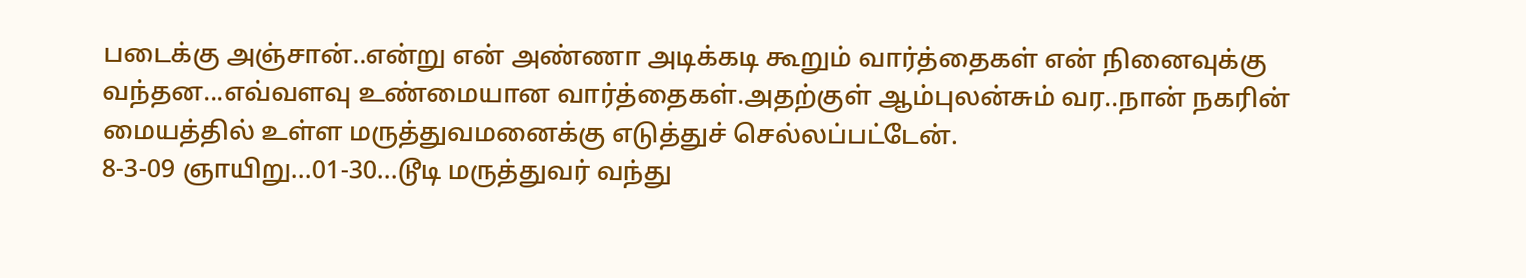படைக்கு அஞ்சான்..என்று என் அண்ணா அடிக்கடி கூறும் வார்த்தைகள் என் நினைவுக்கு வந்தன...எவ்வளவு உண்மையான வார்த்தைகள்.அதற்குள் ஆம்புலன்சும் வர..நான் நகரின் மையத்தில் உள்ள மருத்துவமனைக்கு எடுத்துச் செல்லப்பட்டேன்.
8-3-09 ஞாயிறு...01-30...டூடி மருத்துவர் வந்து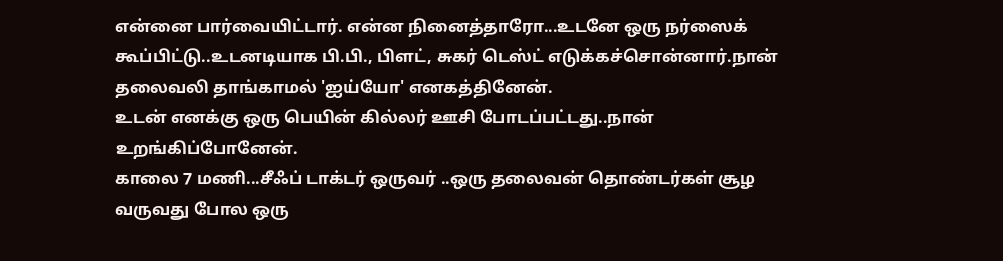என்னை பார்வையிட்டார். என்ன நினைத்தாரோ...உடனே ஒரு நர்ஸைக் கூப்பிட்டு..உடனடியாக பி.பி., பிளட், சுகர் டெஸ்ட் எடுக்கச்சொன்னார்.நான் தலைவலி தாங்காமல் 'ஐய்யோ' எனகத்தினேன்.
உடன் எனக்கு ஒரு பெயின் கில்லர் ஊசி போடப்பட்டது..நான் உறங்கிப்போனேன்.
காலை 7 மணி...சீஃப் டாக்டர் ஒருவர் ..ஒரு தலைவன் தொண்டர்கள் சூழ வருவது போல ஒரு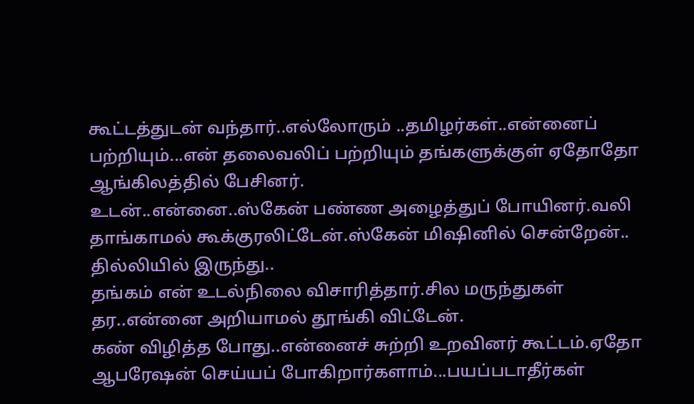கூட்டத்துடன் வந்தார்..எல்லோரும் ..தமிழர்கள்..என்னைப் பற்றியும்...என் தலைவலிப் பற்றியும் தங்களுக்குள் ஏதோதோ ஆங்கிலத்தில் பேசினர்.
உடன்..என்னை..ஸ்கேன் பண்ண அழைத்துப் போயினர்.வலி தாங்காமல் கூக்குரலிட்டேன்.ஸ்கேன் மிஷினில் சென்றேன்..
தில்லியில் இருந்து..
தங்கம் என் உடல்நிலை விசாரித்தார்.சில மருந்துகள் தர..என்னை அறியாமல் தூங்கி விட்டேன்.
கண் விழித்த போது..என்னைச் சுற்றி உறவினர் கூட்டம்.ஏதோ ஆபரேஷன் செய்யப் போகிறார்களாம்...பயப்படாதீர்கள்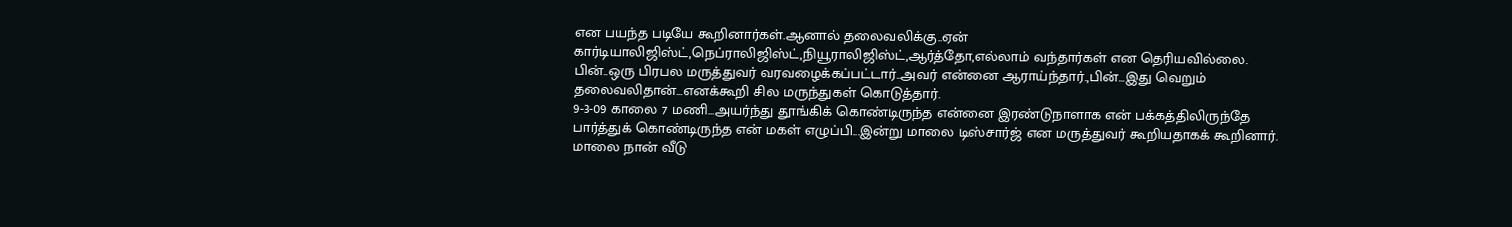என பயந்த படியே கூறினார்கள்.ஆனால் தலைவலிக்கு..ஏன் கார்டியாலிஜிஸ்ட்,நெப்ராலிஜிஸ்ட்,நியூராலிஜிஸ்ட்,ஆர்த்தோ,எல்லாம் வந்தார்கள் என தெரியவில்லை.
பின்..ஒரு பிரபல மருத்துவர் வரவழைக்கப்பட்டார்..அவர் என்னை ஆராய்ந்தார்.,பின்...இது வெறும் தலைவலிதான்...எனக்கூறி சில மருந்துகள் கொடுத்தார்.
9-3-09 காலை 7 மணி...அயர்ந்து தூங்கிக் கொண்டிருந்த என்னை இரண்டுநாளாக என் பக்கத்திலிருந்தே பார்த்துக் கொண்டிருந்த என் மகள் எழுப்பி...இன்று மாலை டிஸ்சார்ஜ் என மருத்துவர் கூறியதாகக் கூறினார்.
மாலை நான் வீடு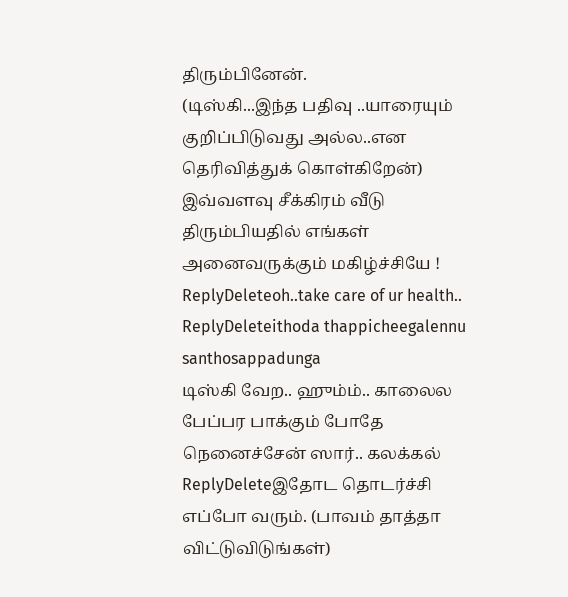திரும்பினேன்.
(டிஸ்கி...இந்த பதிவு ..யாரையும் குறிப்பிடுவது அல்ல..என தெரிவித்துக் கொள்கிறேன்)
இவ்வளவு சீக்கிரம் வீடு திரும்பியதில் எங்கள் அனைவருக்கும் மகிழ்ச்சியே !
ReplyDeleteoh..take care of ur health..
ReplyDeleteithoda thappicheegalennu santhosappadunga
டிஸ்கி வேற.. ஹும்ம்.. காலைல பேப்பர பாக்கும் போதே நெனைச்சேன் ஸார்.. கலக்கல்
ReplyDeleteஇதோட தொடர்ச்சி எப்போ வரும். (பாவம் தாத்தா விட்டுவிடுங்கள்)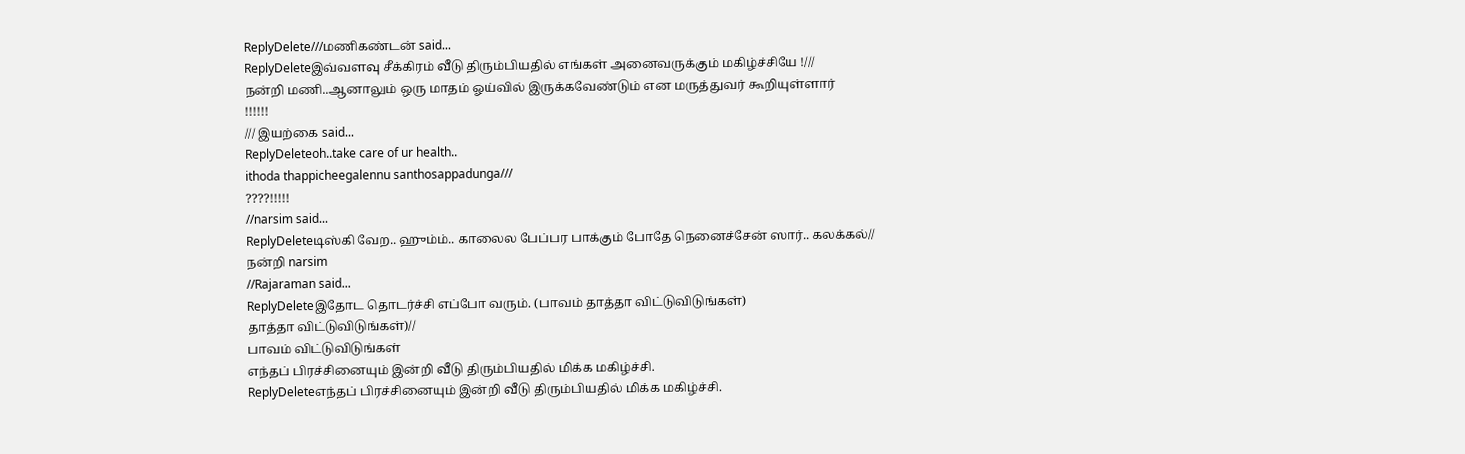ReplyDelete///மணிகண்டன் said...
ReplyDeleteஇவ்வளவு சீக்கிரம் வீடு திரும்பியதில் எங்கள் அனைவருக்கும் மகிழ்ச்சியே !///
நன்றி மணி..ஆனாலும் ஒரு மாதம் ஓய்வில் இருக்கவேண்டும் என மருத்துவர் கூறியுள்ளார்
!!!!!!
/// இயற்கை said...
ReplyDeleteoh..take care of ur health..
ithoda thappicheegalennu santhosappadunga///
????!!!!!
//narsim said...
ReplyDeleteடிஸ்கி வேற.. ஹும்ம்.. காலைல பேப்பர பாக்கும் போதே நெனைச்சேன் ஸார்.. கலக்கல்//
நன்றி narsim
//Rajaraman said...
ReplyDeleteஇதோட தொடர்ச்சி எப்போ வரும். (பாவம் தாத்தா விட்டுவிடுங்கள்)
தாத்தா விட்டுவிடுங்கள்)//
பாவம் விட்டுவிடுங்கள்
எந்தப் பிரச்சினையும் இன்றி வீடு திரும்பியதில் மிக்க மகிழ்ச்சி.
ReplyDeleteஎந்தப் பிரச்சினையும் இன்றி வீடு திரும்பியதில் மிக்க மகிழ்ச்சி.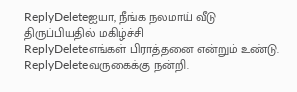ReplyDeleteஐயா, நீங்க நலமாய் வீடு திருப்பியதில் மகிழ்ச்சி
ReplyDeleteஎங்கள் பிராத்தனை என்றும் உண்டு.
ReplyDeleteவருகைக்கு நன்றி.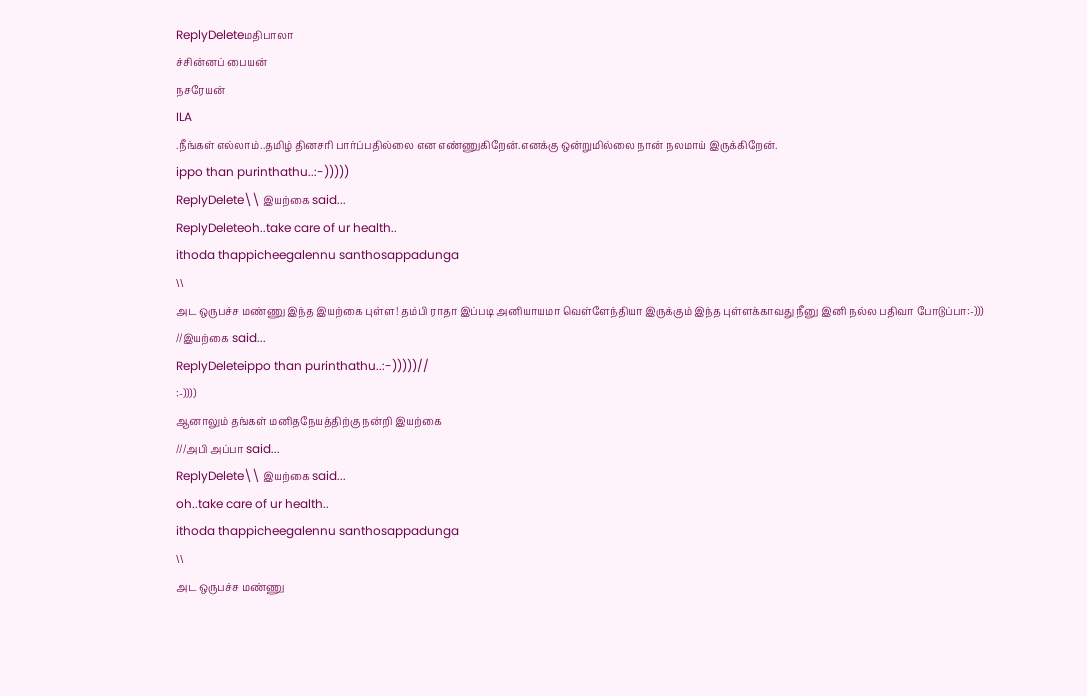ReplyDeleteமதிபாலா
ச்சின்னப் பையன்
நசரேயன்
ILA
.நீங்கள் எல்லாம்..தமிழ் தினசரி பார்ப்பதில்லை என எண்ணுகிறேன்.எனக்கு ஒன்றுமில்லை நான் நலமாய் இருக்கிறேன்.
ippo than purinthathu..:-)))))
ReplyDelete\\ இயற்கை said...
ReplyDeleteoh..take care of ur health..
ithoda thappicheegalennu santhosappadunga
\\
அட ஒருபச்ச மண்ணு இந்த இயற்கை புள்ள! தம்பி ராதா இப்படி அனியாயமா வெள்ளேந்தியா இருக்கும் இந்த புள்ளக்காவது நீனு இனி நல்ல பதிவா போடுப்பா:-)))
//இயற்கை said...
ReplyDeleteippo than purinthathu..:-)))))//
:-))))
ஆனாலும் தங்கள் மனிதநேயத்திற்கு நன்றி இயற்கை
///அபி அப்பா said...
ReplyDelete\\ இயற்கை said...
oh..take care of ur health..
ithoda thappicheegalennu santhosappadunga
\\
அட ஒருபச்ச மண்ணு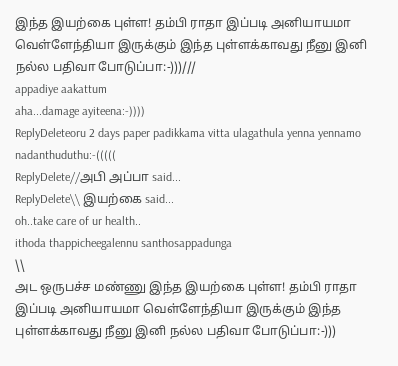இந்த இயற்கை புள்ள! தம்பி ராதா இப்படி அனியாயமா வெள்ளேந்தியா இருக்கும் இந்த புள்ளக்காவது நீனு இனி நல்ல பதிவா போடுப்பா:-)))///
appadiye aakattum
aha...damage ayiteena:-))))
ReplyDeleteoru 2 days paper padikkama vitta ulagathula yenna yennamo nadanthuduthu:-(((((
ReplyDelete//அபி அப்பா said...
ReplyDelete\\ இயற்கை said...
oh..take care of ur health..
ithoda thappicheegalennu santhosappadunga
\\
அட ஒருபச்ச மண்ணு இந்த இயற்கை புள்ள! தம்பி ராதா இப்படி அனியாயமா வெள்ளேந்தியா இருக்கும் இந்த புள்ளக்காவது நீனு இனி நல்ல பதிவா போடுப்பா:-)))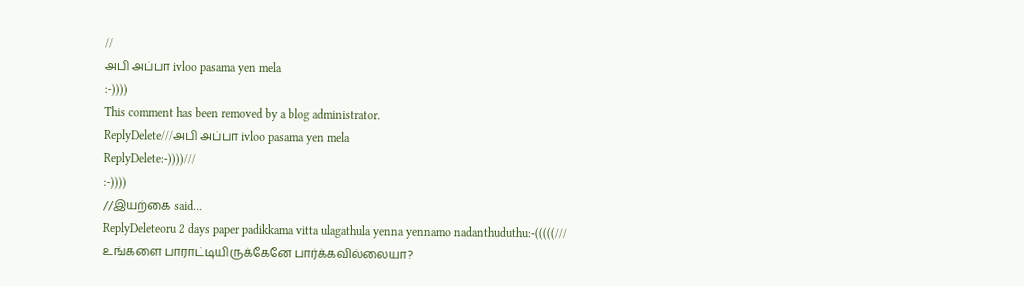//
அபி அப்பா ivloo pasama yen mela
:-))))
This comment has been removed by a blog administrator.
ReplyDelete///அபி அப்பா ivloo pasama yen mela
ReplyDelete:-))))///
:-))))
//இயற்கை said...
ReplyDeleteoru 2 days paper padikkama vitta ulagathula yenna yennamo nadanthuduthu:-(((((///
உங்களை பாராட்டியிருக்கேனே பார்க்கவில்லையா?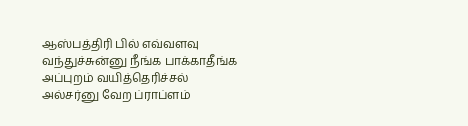ஆஸ்பத்திரி பில் எவ்வளவு வந்துச்சுன்னு நீங்க பாக்காதீங்க அப்புறம் வயித்தெரிச்சல் அல்சர்னு வேற ப்ராப்ளம்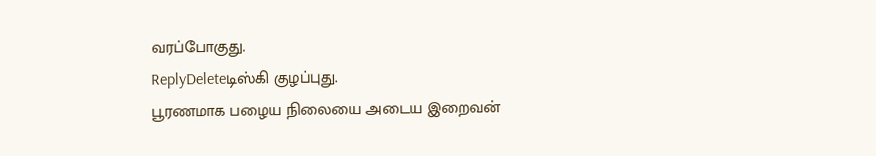வரப்போகுது.
ReplyDeleteடிஸ்கி குழப்புது.
பூரணமாக பழைய நிலையை அடைய இறைவன்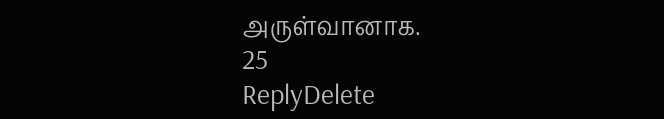அருள்வானாக.
25
ReplyDelete